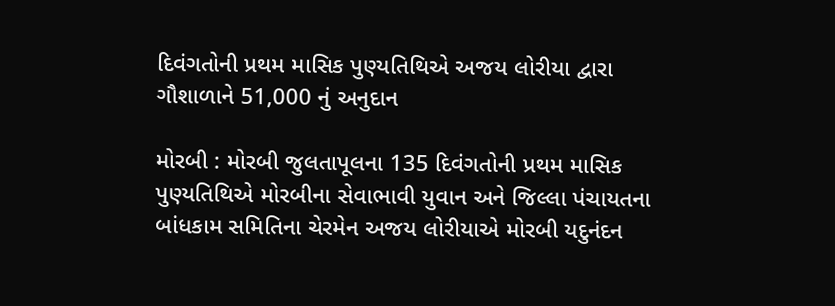દિવંગતોની પ્રથમ માસિક પુણ્યતિથિએ અજય લોરીયા દ્વારા ગૌશાળાને 51,000 નું અનુદાન

મોરબી : મોરબી જુલતાપૂલના 135 દિવંગતોની પ્રથમ માસિક પુણ્યતિથિએ મોરબીના સેવાભાવી યુવાન અને જિલ્લા પંચાયતના બાંધકામ સમિતિના ચેરમેન અજય લોરીયાએ મોરબી યદુનંદન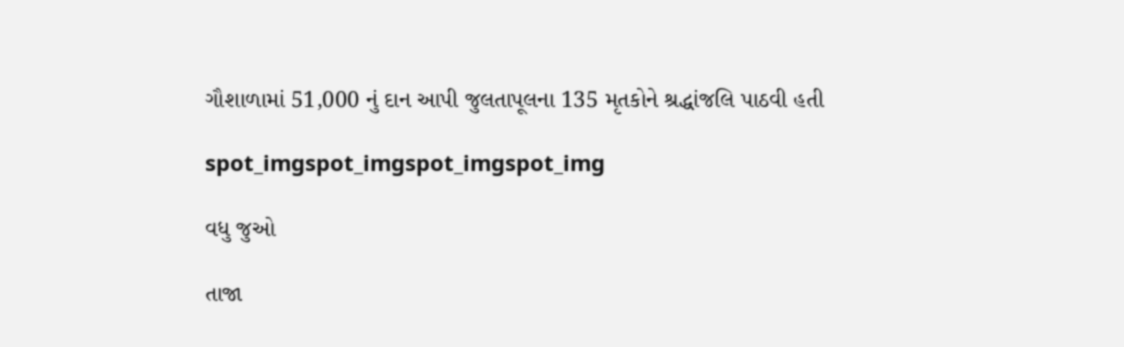ગૌશાળામાં 51,000 નું દાન આપી જુલતાપૂલના 135 મૃતકોને શ્રદ્ધાંજલિ પાઠવી હતી

spot_imgspot_imgspot_imgspot_img

વધુ જુઓ

તાજા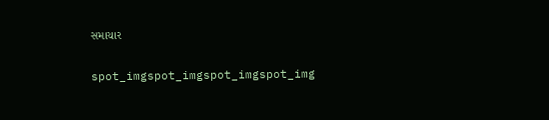સમાચાર

spot_imgspot_imgspot_imgspot_img